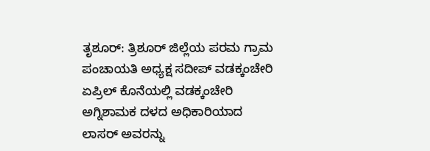ತೃಶೂರ್: ತ್ರಿಶೂರ್ ಜಿಲ್ಲೆಯ ಪರಮ ಗ್ರಾಮ ಪಂಚಾಯತಿ ಅಧ್ಯಕ್ಷ ಸದೀಪ್ ವಡಕ್ಕಂಚೇರಿ ಏಪ್ರಿಲ್ ಕೊನೆಯಲ್ಲಿ ವಡಕ್ಕಂಚೇರಿ ಅಗ್ನಿಶಾಮಕ ದಳದ ಅಧಿಕಾರಿಯಾದ ಲಾಸರ್ ಅವರನ್ನು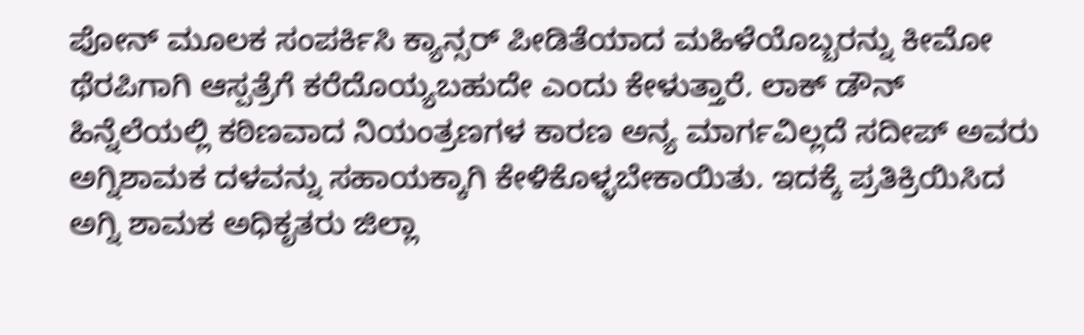ಪೋನ್ ಮೂಲಕ ಸಂಪರ್ಕಿಸಿ ಕ್ಯಾನ್ಸರ್ ಪೀಡಿತೆಯಾದ ಮಹಿಳೆಯೊಬ್ಬರನ್ನು ಕೀಮೋ ಥೆರಪಿಗಾಗಿ ಆಸ್ಪತ್ರೆಗೆ ಕರೆದೊಯ್ಯಬಹುದೇ ಎಂದು ಕೇಳುತ್ತಾರೆ. ಲಾಕ್ ಡೌನ್ ಹಿನ್ನೆಲೆಯಲ್ಲಿ ಕಠಿಣವಾದ ನಿಯಂತ್ರಣಗಳ ಕಾರಣ ಅನ್ಯ ಮಾರ್ಗವಿಲ್ಲದೆ ಸದೀಪ್ ಅವರು ಅಗ್ನಿಶಾಮಕ ದಳವನ್ನು ಸಹಾಯಕ್ಕಾಗಿ ಕೇಳಿಕೊಳ್ಳಬೇಕಾಯಿತು. ಇದಕ್ಕೆ ಪ್ರತಿಕ್ರಿಯಿಸಿದ ಅಗ್ನಿ ಶಾಮಕ ಅಧಿಕೃತರು ಜಿಲ್ಲಾ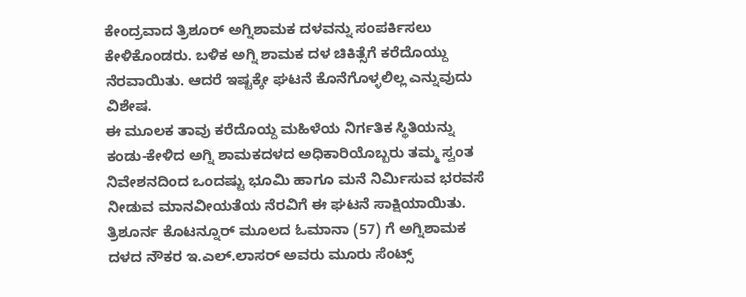ಕೇಂದ್ರವಾದ ತ್ರಿಶೂರ್ ಅಗ್ನಿಶಾಮಕ ದಳವನ್ನು ಸಂಪರ್ಕಿಸಲು ಕೇಳಿಕೊಂಡರು. ಬಳಿಕ ಅಗ್ನಿ ಶಾಮಕ ದಳ ಚಿಕಿತ್ಸೆಗೆ ಕರೆದೊಯ್ದು ನೆರವಾಯಿತು. ಆದರೆ ಇಷ್ಟಕ್ಕೇ ಘಟನೆ ಕೊನೆಗೊಳ್ಳಲಿಲ್ಲ ಎನ್ನುವುದು ವಿಶೇಷ.
ಈ ಮೂಲಕ ತಾವು ಕರೆದೊಯ್ದ ಮಹಿಳೆಯ ನಿರ್ಗತಿಕ ಸ್ಥಿತಿಯನ್ನು ಕಂಡು-ಕೇಳಿದ ಅಗ್ನಿ ಶಾಮಕದಳದ ಅಧಿಕಾರಿಯೊಬ್ಬರು ತಮ್ಮ ಸ್ವಂತ ನಿವೇಶನದಿಂದ ಒಂದಷ್ಟು ಭೂಮಿ ಹಾಗೂ ಮನೆ ನಿರ್ಮಿಸುವ ಭರವಸೆ ನೀಡುವ ಮಾನವೀಯತೆಯ ನೆರವಿಗೆ ಈ ಘಟನೆ ಸಾಕ್ಷಿಯಾಯಿತು.
ತ್ರಿಶೂರ್ನ ಕೊಟನ್ನೂರ್ ಮೂಲದ ಓಮಾನಾ (57) ಗೆ ಅಗ್ನಿಶಾಮಕ ದಳದ ನೌಕರ ಇ.ಎಲ್.ಲಾಸರ್ ಅವರು ಮೂರು ಸೆಂಟ್ಸ್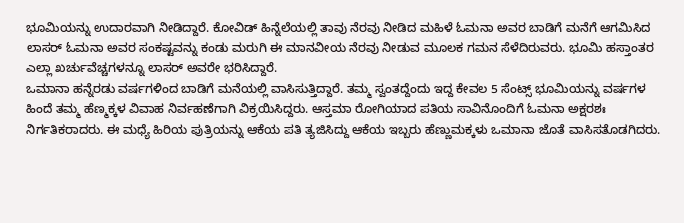ಭೂಮಿಯನ್ನು ಉದಾರವಾಗಿ ನೀಡಿದ್ದಾರೆ. ಕೋವಿಡ್ ಹಿನ್ನೆಲೆಯಲ್ಲಿ ತಾವು ನೆರವು ನೀಡಿದ ಮಹಿಳೆ ಓಮನಾ ಅವರ ಬಾಡಿಗೆ ಮನೆಗೆ ಆಗಮಿಸಿದ ಲಾಸರ್ ಓಮನಾ ಅವರ ಸಂಕಷ್ಟವನ್ನು ಕಂಡು ಮರುಗಿ ಈ ಮಾನವೀಯ ನೆರವು ನೀಡುವ ಮೂಲಕ ಗಮನ ಸೆಳೆದಿರುವರು. ಭೂಮಿ ಹಸ್ತಾಂತರ ಎಲ್ಲಾ ಖರ್ಚುವೆಚ್ಚಗಳನ್ನೂ ಲಾಸರ್ ಅವರೇ ಭರಿಸಿದ್ದಾರೆ.
ಒಮಾನಾ ಹನ್ನೆರಡು ವರ್ಷಗಳಿಂದ ಬಾಡಿಗೆ ಮನೆಯಲ್ಲಿ ವಾಸಿಸುತ್ತಿದ್ದಾರೆ. ತಮ್ಮ ಸ್ವಂತದ್ದೆಂದು ಇದ್ದ ಕೇವಲ 5 ಸೆಂಟ್ಸ್ ಭೂಮಿಯನ್ನು ವರ್ಷಗಳ ಹಿಂದೆ ತಮ್ಮ ಹೆಣ್ಮಕ್ಕಳ ವಿವಾಹ ನಿರ್ವಹಣೆಗಾಗಿ ವಿಕ್ರಯಿಸಿದ್ದರು. ಆಸ್ತಮಾ ರೋಗಿಯಾದ ಪತಿಯ ಸಾವಿನೊಂದಿಗೆ ಓಮನಾ ಅಕ್ಷರಶಃ ನಿರ್ಗತಿಕರಾದರು. ಈ ಮಧ್ಯೆ ಹಿರಿಯ ಪುತ್ರಿಯನ್ನು ಆಕೆಯ ಪತಿ ತ್ಯಜಿಸಿದ್ದು ಆಕೆಯ ಇಬ್ಬರು ಹೆಣ್ಣುಮಕ್ಕಳು ಒಮಾನಾ ಜೊತೆ ವಾಸಿಸತೊಡಗಿದರು.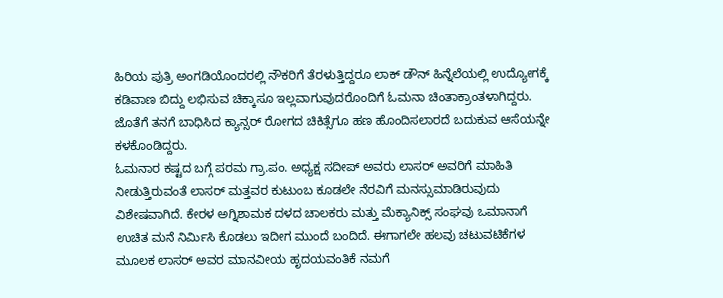ಹಿರಿಯ ಪುತ್ರಿ ಅಂಗಡಿಯೊಂದರಲ್ಲಿ ನೌಕರಿಗೆ ತೆರಳುತ್ತಿದ್ದರೂ ಲಾಕ್ ಡೌನ್ ಹಿನ್ನೆಲೆಯಲ್ಲಿ ಉದ್ಯೋಗಕ್ಕೆ ಕಡಿವಾಣ ಬಿದ್ದು ಲಭಿಸುವ ಚಿಕ್ಕಾಸೂ ಇಲ್ಲವಾಗುವುದರೊಂದಿಗೆ ಓಮನಾ ಚಿಂತಾಕ್ರಾಂತಳಾಗಿದ್ದರು. ಜೊತೆಗೆ ತನಗೆ ಬಾಧಿಸಿದ ಕ್ಯಾನ್ಸರ್ ರೋಗದ ಚಿಕಿತ್ಸೆಗೂ ಹಣ ಹೊಂದಿಸಲಾರದೆ ಬದುಕುವ ಆಸೆಯನ್ನೇ ಕಳಕೊಂಡಿದ್ದರು.
ಓಮನಾರ ಕಷ್ಟದ ಬಗ್ಗೆ ಪರಮ ಗ್ರಾ.ಪಂ. ಅಧ್ಯಕ್ಷ ಸದೀಪ್ ಅವರು ಲಾಸರ್ ಅವರಿಗೆ ಮಾಹಿತಿ ನೀಡುತ್ತಿರುವಂತೆ ಲಾಸರ್ ಮತ್ತವರ ಕುಟುಂಬ ಕೂಡಲೇ ನೆರವಿಗೆ ಮನಸ್ಸುಮಾಡಿರುವುದು ವಿಶೇಷವಾಗಿದೆ. ಕೇರಳ ಅಗ್ನಿಶಾಮಕ ದಳದ ಚಾಲಕರು ಮತ್ತು ಮೆಕ್ಯಾನಿಕ್ಸ್ ಸಂಘವು ಒಮಾನಾಗೆ ಉಚಿತ ಮನೆ ನಿರ್ಮಿಸಿ ಕೊಡಲು ಇದೀಗ ಮುಂದೆ ಬಂದಿದೆ. ಈಗಾಗಲೇ ಹಲವು ಚಟುವಟಿಕೆಗಳ ಮೂಲಕ ಲಾಸರ್ ಅವರ ಮಾನವೀಯ ಹೃದಯವಂತಿಕೆ ನಮಗೆ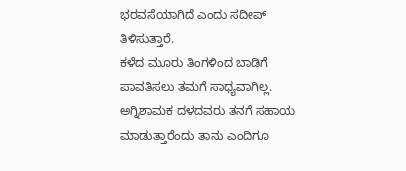ಭರವಸೆಯಾಗಿದೆ ಎಂದು ಸದೀಪ್ ತಿಳಿಸುತ್ತಾರೆ.
ಕಳೆದ ಮೂರು ತಿಂಗಳಿಂದ ಬಾಡಿಗೆ ಪಾವತಿಸಲು ತಮಗೆ ಸಾಧ್ಯವಾಗಿಲ್ಲ. ಅಗ್ನಿಶಾಮಕ ದಳದವರು ತನಗೆ ಸಹಾಯ ಮಾಡುತ್ತಾರೆಂದು ತಾನು ಎಂದಿಗೂ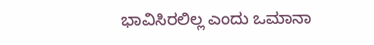ಭಾವಿಸಿರಲಿಲ್ಲ ಎಂದು ಒಮಾನಾ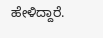ಹೇಳಿದ್ದಾರೆ.